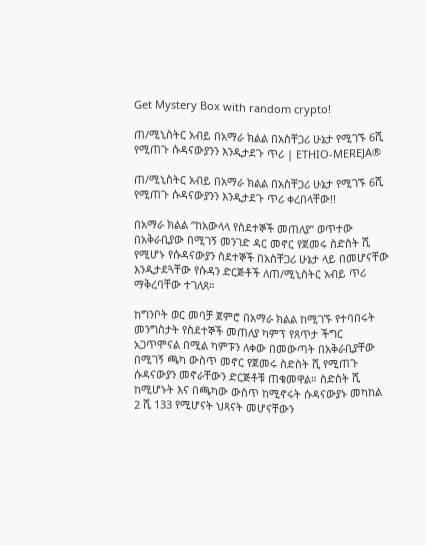Get Mystery Box with random crypto!

ጠ/ሚኒስትር አብይ በአማራ ክልል በአስቸጋሪ ሁኔታ የሚገኙ 6ሺ የሚጠጉ ሱዳናውያንን እንዲታደጉ ጥሪ | ETHIO-MEREJA®

ጠ/ሚኒስትር አብይ በአማራ ክልል በአስቸጋሪ ሁኔታ የሚገኙ 6ሺ የሚጠጉ ሱዳናውያንን እንዲታደጉ ጥሪ ቀረበላቸው!!

በአማራ ክልል “ከአውላላ የስደተኞች መጠለያ” ወጥተው በአቅራቢያው በሚገኝ መንገድ ዳር መኖር የጀመሩ ስድስት ሺ የሚሆኑ የሱዳናውያን ስደተኞች በአስቸጋሪ ሁኔታ ላይ በመሆናቸው እንዲታደጓቸው የሱዳን ድርጅቶች ለጠ/ሚኒስትር አብይ ጥሪ ማቅረባቸው ተገለጸ።

ከግንቦት ወር መባቻ ጀምሮ በአማራ ክልል ከሚገኙ የተባበሩት መንግስታት የስደተኞች መጠለያ ካምፕ የጸጥታ ችግር አጋጥሞናል በሚል ካምፑን ለቀው በመውጣት በአቅራቢያቸው በሚገኝ ጫካ ውስጥ መኖር የጀመሩ ስድስት ሺ የሚጠጉ ሱዳናውያን መኖራቸውን ድርጅቶቹ ጠቁመዋል። ስድስት ሺ ከሚሆኑት እና በጫካው ውስጥ ከሚኖሩት ሱዳናውያኑ መካከል 2 ሺ 133 የሚሆናት ህጻናት መሆናቸውን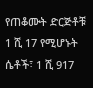የጠቆሙት ድርጅቶቹ 1 ሺ 17 የሚሆኑት ሴቶች፣ 1 ሺ 917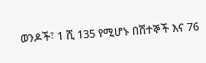ወንዶች፣ 1 ሺ 135 የሚሆኑ በሽተኞች እና 76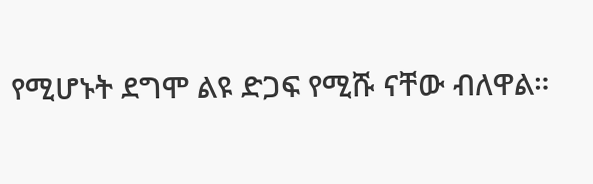የሚሆኑት ደግሞ ልዩ ድጋፍ የሚሹ ናቸው ብለዋል።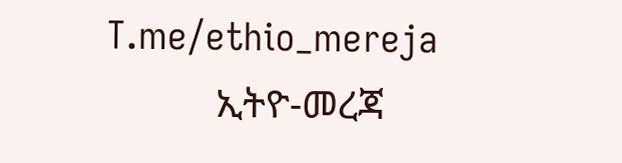T.me/ethio_mereja
           ኢትዮ-መረጃ